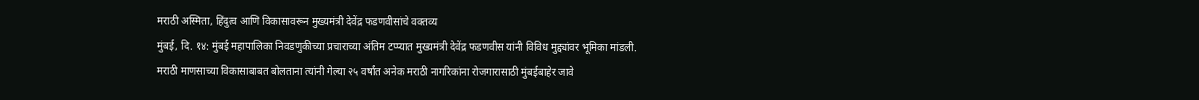मराठी अस्मिता, हिंदुत्व आणि विकासावरून मुख्यमंत्री देवेंद्र फडणवीसांचे वक्तव्य
मुंबई, दि. १४: मुंबई महापालिका निवडणुकीच्या प्रचाराच्या अंतिम टप्प्यात मुख्यमंत्री देवेंद्र फडणवीस यांनी विविध मुद्द्यांवर भूमिका मांडली. मराठी माणसाच्या विकासाबाबत बोलताना त्यांनी गेल्या २५ वर्षांत अनेक मराठी नागरिकांना रोजगारासाठी मुंबईबाहेर जावे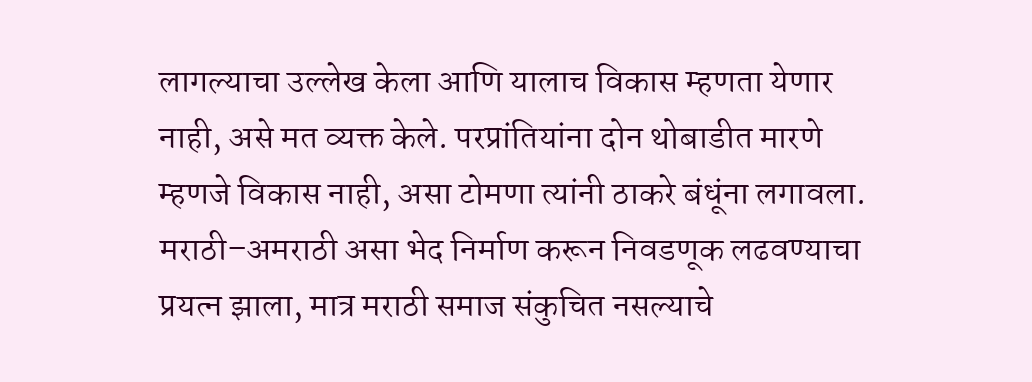लागल्याचा उल्लेख केला आणि यालाच विकास म्हणता येणार नाही, असे मत व्यक्त केले. परप्रांतियांना दोन थोबाडीत मारणे म्हणजे विकास नाही, असा टोमणा त्यांनी ठाकरे बंधूंना लगावला.
मराठी–अमराठी असा भेद निर्माण करून निवडणूक लढवण्याचा प्रयत्न झाला, मात्र मराठी समाज संकुचित नसल्याचे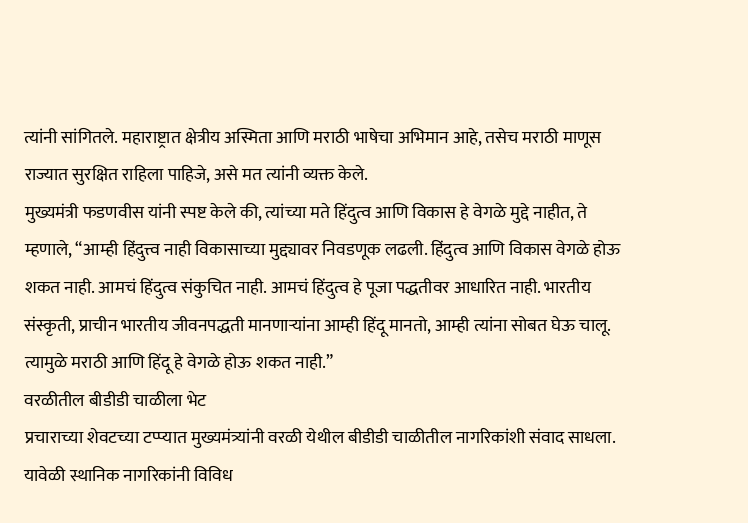त्यांनी सांगितले. महाराष्ट्रात क्षेत्रीय अस्मिता आणि मराठी भाषेचा अभिमान आहे, तसेच मराठी माणूस राज्यात सुरक्षित राहिला पाहिजे, असे मत त्यांनी व्यक्त केले.
मुख्यमंत्री फडणवीस यांनी स्पष्ट केले की, त्यांच्या मते हिंदुत्व आणि विकास हे वेगळे मुद्दे नाहीत, ते म्हणाले, “आम्ही हिंदुत्त्व नाही विकासाच्या मुद्द्यावर निवडणूक लढली. हिंदुत्व आणि विकास वेगळे होऊ शकत नाही. आमचं हिंदुत्व संकुचित नाही. आमचं हिंदुत्व हे पूजा पद्धतीवर आधारित नाही. भारतीय संस्कृती, प्राचीन भारतीय जीवनपद्धती मानणाऱ्यांना आम्ही हिंदू मानतो, आम्ही त्यांना सोबत घेऊ चालू. त्यामुळे मराठी आणि हिंदू हे वेगळे होऊ शकत नाही.”
वरळीतील बीडीडी चाळीला भेट
प्रचाराच्या शेवटच्या टप्प्यात मुख्यमंत्र्यांनी वरळी येथील बीडीडी चाळीतील नागरिकांशी संवाद साधला. यावेळी स्थानिक नागरिकांनी विविध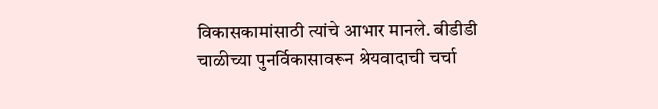विकासकामांसाठी त्यांचे आभार मानले. बीडीडी चाळीच्या पुनर्विकासावरून श्रेयवादाची चर्चा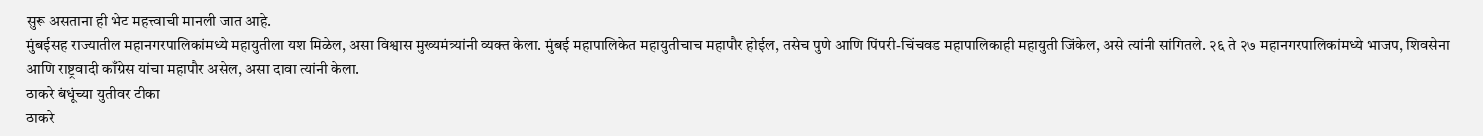सुरू असताना ही भेट महत्त्वाची मानली जात आहे.
मुंबईसह राज्यातील महानगरपालिकांमध्ये महायुतीला यश मिळेल, असा विश्वास मुख्यमंत्र्यांनी व्यक्त केला. मुंबई महापालिकेत महायुतीचाच महापौर होईल, तसेच पुणे आणि पिंपरी-चिंचवड महापालिकाही महायुती जिंकेल, असे त्यांनी सांगितले. २६ ते २७ महानगरपालिकांमध्ये भाजप, शिवसेना आणि राष्ट्रवादी काँग्रेस यांचा महापौर असेल, असा दावा त्यांनी केला.
ठाकरे बंधूंच्या युतीवर टीका
ठाकरे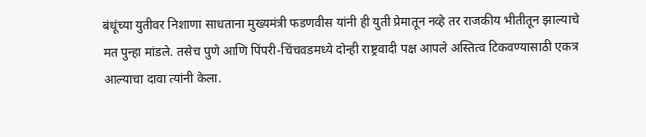बंधूंच्या युतीवर निशाणा साधताना मुख्यमंत्री फडणवीस यांनी ही युती प्रेमातून नव्हे तर राजकीय भीतीतून झाल्याचे मत पुन्हा मांडले. तसेच पुणे आणि पिंपरी-चिंचवडमध्ये दोन्ही राष्ट्रवादी पक्ष आपले अस्तित्व टिकवण्यासाठी एकत्र आल्याचा दावा त्यांनी केला.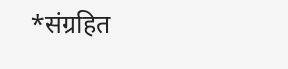*संग्रहित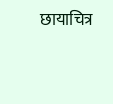छायाचित्र